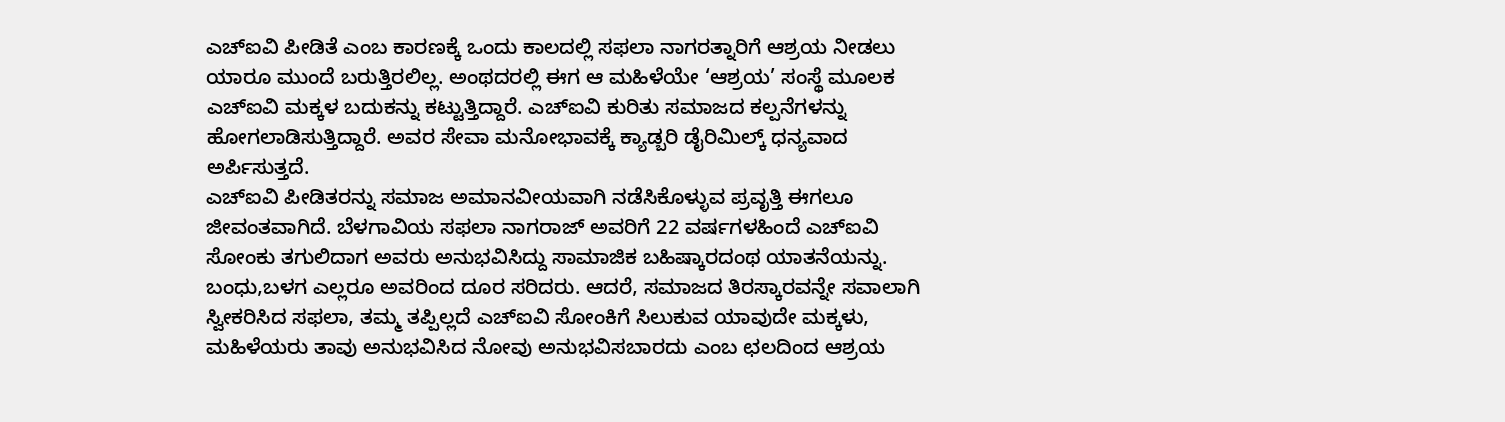ಎಚ್ಐವಿ ಪೀಡಿತೆ ಎಂಬ ಕಾರಣಕ್ಕೆ ಒಂದು ಕಾಲದಲ್ಲಿ ಸಫಲಾ ನಾಗರತ್ನಾರಿಗೆ ಆಶ್ರಯ ನೀಡಲು ಯಾರೂ ಮುಂದೆ ಬರುತ್ತಿರಲಿಲ್ಲ. ಅಂಥದರಲ್ಲಿ ಈಗ ಆ ಮಹಿಳೆಯೇ ‘ಆಶ್ರಯ’ ಸಂಸ್ಥೆ ಮೂಲಕ ಎಚ್ಐವಿ ಮಕ್ಕಳ ಬದುಕನ್ನು ಕಟ್ಟುತ್ತಿದ್ದಾರೆ. ಎಚ್ಐವಿ ಕುರಿತು ಸಮಾಜದ ಕಲ್ಪನೆಗಳನ್ನು ಹೋಗಲಾಡಿಸುತ್ತಿದ್ದಾರೆ. ಅವರ ಸೇವಾ ಮನೋಭಾವಕ್ಕೆ ಕ್ಯಾಡ್ಬರಿ ಡೈರಿಮಿಲ್ಕ್ ಧನ್ಯವಾದ ಅರ್ಪಿಸುತ್ತದೆ.
ಎಚ್ಐವಿ ಪೀಡಿತರನ್ನು ಸಮಾಜ ಅಮಾನವೀಯವಾಗಿ ನಡೆಸಿಕೊಳ್ಳುವ ಪ್ರವೃತ್ತಿ ಈಗಲೂ ಜೀವಂತವಾಗಿದೆ. ಬೆಳಗಾವಿಯ ಸಫಲಾ ನಾಗರಾಜ್ ಅವರಿಗೆ 22 ವರ್ಷಗಳಹಿಂದೆ ಎಚ್ಐವಿ ಸೋಂಕು ತಗುಲಿದಾಗ ಅವರು ಅನುಭವಿಸಿದ್ದು ಸಾಮಾಜಿಕ ಬಹಿಷ್ಕಾರದಂಥ ಯಾತನೆಯನ್ನು. ಬಂಧು,ಬಳಗ ಎಲ್ಲರೂ ಅವರಿಂದ ದೂರ ಸರಿದರು. ಆದರೆ, ಸಮಾಜದ ತಿರಸ್ಕಾರವನ್ನೇ ಸವಾಲಾಗಿ ಸ್ವೀಕರಿಸಿದ ಸಫಲಾ, ತಮ್ಮ ತಪ್ಪಿಲ್ಲದೆ ಎಚ್ಐವಿ ಸೋಂಕಿಗೆ ಸಿಲುಕುವ ಯಾವುದೇ ಮಕ್ಕಳು, ಮಹಿಳೆಯರು ತಾವು ಅನುಭವಿಸಿದ ನೋವು ಅನುಭವಿಸಬಾರದು ಎಂಬ ಛಲದಿಂದ ಆಶ್ರಯ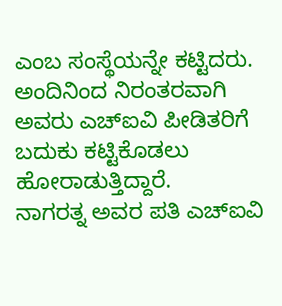ಎಂಬ ಸಂಸ್ಥೆಯನ್ನೇ ಕಟ್ಟಿದರು. ಅಂದಿನಿಂದ ನಿರಂತರವಾಗಿ ಅವರು ಎಚ್ಐವಿ ಪೀಡಿತರಿಗೆ ಬದುಕು ಕಟ್ಟಿಕೊಡಲು ಹೋರಾಡುತ್ತಿದ್ದಾರೆ.
ನಾಗರತ್ನ ಅವರ ಪತಿ ಎಚ್ಐವಿ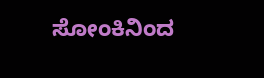ಸೋಂಕಿನಿಂದ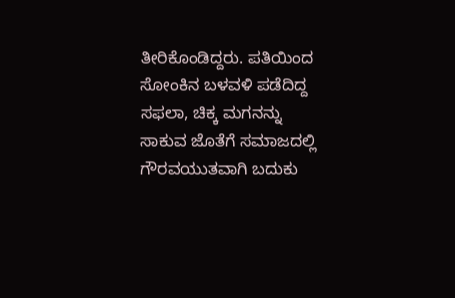ತೀರಿಕೊಂಡಿದ್ದರು. ಪತಿಯಿಂದ ಸೋಂಕಿನ ಬಳವಳಿ ಪಡೆದಿದ್ದ ಸಫಲಾ, ಚಿಕ್ಕ ಮಗನನ್ನು ಸಾಕುವ ಜೊತೆಗೆ ಸಮಾಜದಲ್ಲಿ ಗೌರವಯುತವಾಗಿ ಬದುಕು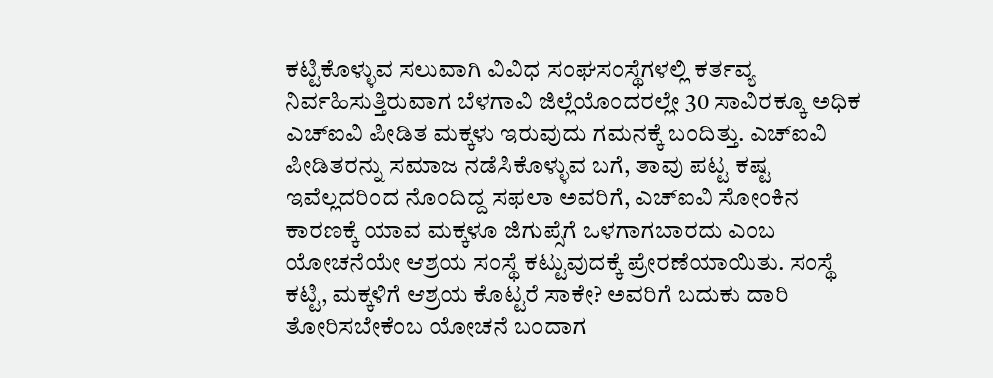ಕಟ್ಟಿಕೊಳ್ಳುವ ಸಲುವಾಗಿ ವಿವಿಧ ಸಂಘಸಂಸ್ಥೆಗಳಲ್ಲಿ ಕರ್ತವ್ಯ ನಿರ್ವಹಿಸುತ್ತಿರುವಾಗ ಬೆಳಗಾವಿ ಜಿಲ್ಲೆಯೊಂದರಲ್ಲೇ 30 ಸಾವಿರಕ್ಕೂ ಅಧಿಕ ಎಚ್ಐವಿ ಪೀಡಿತ ಮಕ್ಕಳು ಇರುವುದು ಗಮನಕ್ಕೆ ಬಂದಿತ್ತು. ಎಚ್ಐವಿ ಪೀಡಿತರನ್ನು ಸಮಾಜ ನಡೆಸಿಕೊಳ್ಳುವ ಬಗೆ, ತಾವು ಪಟ್ಟ ಕಷ್ಟ ಇವೆಲ್ಲದರಿಂದ ನೊಂದಿದ್ದ ಸಫಲಾ ಅವರಿಗೆ, ಎಚ್ಐವಿ ಸೋಂಕಿನ ಕಾರಣಕ್ಕೆ ಯಾವ ಮಕ್ಕಳೂ ಜಿಗುಪ್ಸೆಗೆ ಒಳಗಾಗಬಾರದು ಎಂಬ ಯೋಚನೆಯೇ ಆಶ್ರಯ ಸಂಸ್ಥೆ ಕಟ್ಟುವುದಕ್ಕೆ ಪ್ರೇರಣೆಯಾಯಿತು. ಸಂಸ್ಥೆ ಕಟ್ಟಿ, ಮಕ್ಕಳಿಗೆ ಆಶ್ರಯ ಕೊಟ್ಟರೆ ಸಾಕೇ? ಅವರಿಗೆ ಬದುಕು ದಾರಿ ತೋರಿಸಬೇಕೆಂಬ ಯೋಚನೆ ಬಂದಾಗ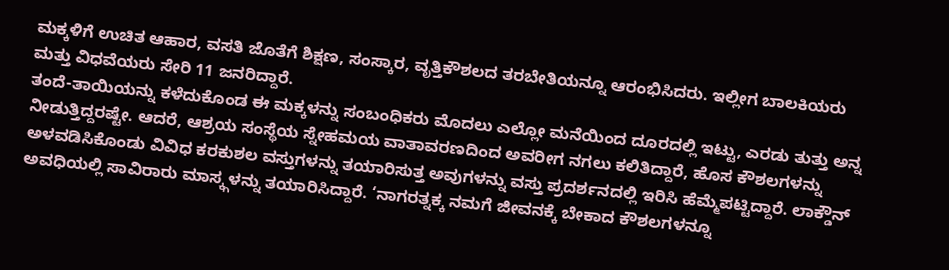ಮಕ್ಕಳಿಗೆ ಉಚಿತ ಆಹಾರ, ವಸತಿ ಜೊತೆಗೆ ಶಿಕ್ಷಣ, ಸಂಸ್ಕಾರ, ವೃತ್ತಿಕೌಶಲದ ತರಬೇತಿಯನ್ನೂ ಆರಂಭಿಸಿದರು. ಇಲ್ಲೀಗ ಬಾಲಕಿಯರು ಮತ್ತು ವಿಧವೆಯರು ಸೇರಿ 11 ಜನರಿದ್ದಾರೆ.
ತಂದೆ-ತಾಯಿಯನ್ನು ಕಳೆದುಕೊಂಡ ಈ ಮಕ್ಕಳನ್ನು ಸಂಬಂಧಿಕರು ಮೊದಲು ಎಲ್ಲೋ ಮನೆಯಿಂದ ದೂರದಲ್ಲಿ ಇಟ್ಟು, ಎರಡು ತುತ್ತು ಅನ್ನ ನೀಡುತ್ತಿದ್ದರಷ್ಟೇ. ಆದರೆ, ಆಶ್ರಯ ಸಂಸ್ಥೆಯ ಸ್ನೇಹಮಯ ವಾತಾವರಣದಿಂದ ಅವರೀಗ ನಗಲು ಕಲಿತಿದ್ದಾರೆ, ಹೊಸ ಕೌಶಲಗಳನ್ನು ಅಳವಡಿಸಿಕೊಂಡು ವಿವಿಧ ಕರಕುಶಲ ವಸ್ತುಗಳನ್ನು ತಯಾರಿಸುತ್ತ ಅವುಗಳನ್ನು ವಸ್ತು ಪ್ರದರ್ಶನದಲ್ಲಿ ಇರಿಸಿ ಹೆಮ್ಮೆಪಟ್ಟಿದ್ದಾರೆ. ಲಾಕ್ಡೌನ್ ಅವಧಿಯಲ್ಲಿ ಸಾವಿರಾರು ಮಾಸ್ಕ್ಗಳನ್ನು ತಯಾರಿಸಿದ್ದಾರೆ. ‘ನಾಗರತ್ನಕ್ಕ ನಮಗೆ ಜೀವನಕ್ಕೆ ಬೇಕಾದ ಕೌಶಲಗಳನ್ನೂ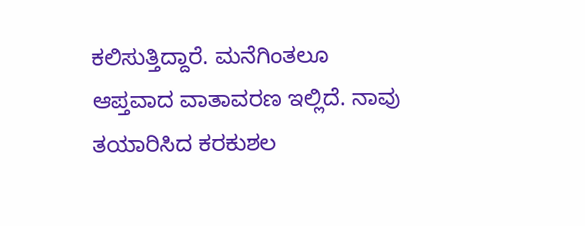ಕಲಿಸುತ್ತಿದ್ದಾರೆ. ಮನೆಗಿಂತಲೂ ಆಪ್ತವಾದ ವಾತಾವರಣ ಇಲ್ಲಿದೆ. ನಾವು ತಯಾರಿಸಿದ ಕರಕುಶಲ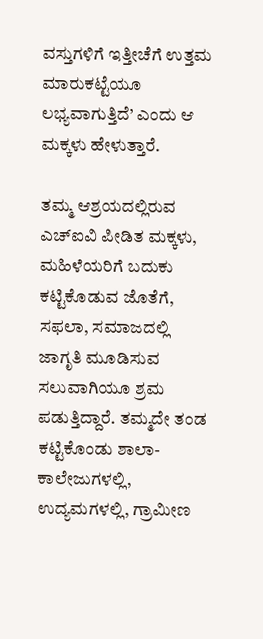ವಸ್ತುಗಳಿಗೆ ಇತ್ತೀಚೆಗೆ ಉತ್ತಮ ಮಾರುಕಟ್ಟೆಯೂ ಲಭ್ಯವಾಗುತ್ತಿದೆ’ ಎಂದು ಆ ಮಕ್ಕಳು ಹೇಳುತ್ತಾರೆ.

ತಮ್ಮ ಆಶ್ರಯದಲ್ಲಿರುವ ಎಚ್ಐವಿ ಪೀಡಿತ ಮಕ್ಕಳು, ಮಹಿಳೆಯರಿಗೆ ಬದುಕು ಕಟ್ಟಿಕೊಡುವ ಜೊತೆಗೆ, ಸಫಲಾ, ಸಮಾಜದಲ್ಲಿ ಜಾಗೃತಿ ಮೂಡಿಸುವ ಸಲುವಾಗಿಯೂ ಶ್ರಮ ಪಡುತ್ತಿದ್ದಾರೆ. ತಮ್ಮದೇ ತಂಡ ಕಟ್ಟಿಕೊಂಡು ಶಾಲಾ-ಕಾಲೇಜುಗಳಲ್ಲಿ, ಉದ್ಯಮಗಳಲ್ಲಿ, ಗ್ರಾಮೀಣ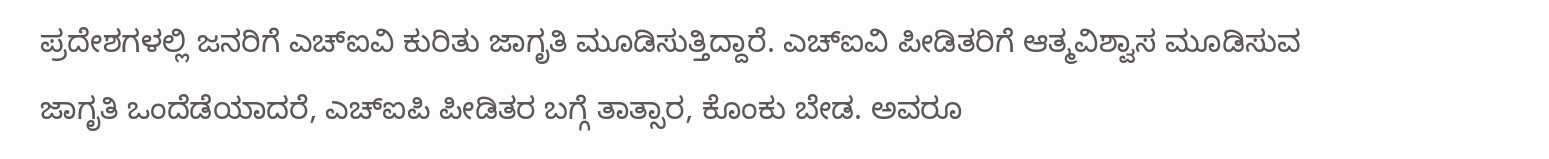ಪ್ರದೇಶಗಳಲ್ಲಿ ಜನರಿಗೆ ಎಚ್ಐವಿ ಕುರಿತು ಜಾಗೃತಿ ಮೂಡಿಸುತ್ತಿದ್ದಾರೆ. ಎಚ್ಐವಿ ಪೀಡಿತರಿಗೆ ಆತ್ಮವಿಶ್ವಾಸ ಮೂಡಿಸುವ ಜಾಗೃತಿ ಒಂದೆಡೆಯಾದರೆ, ಎಚ್ಐಪಿ ಪೀಡಿತರ ಬಗ್ಗೆ ತಾತ್ಸಾರ, ಕೊಂಕು ಬೇಡ. ಅವರೂ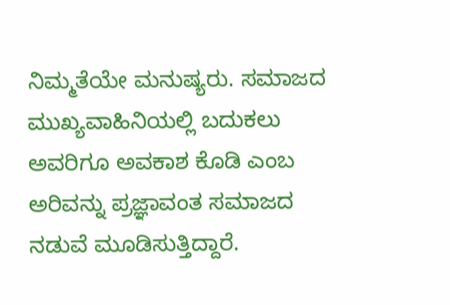ನಿಮ್ಮತೆಯೇ ಮನುಷ್ಯರು. ಸಮಾಜದ ಮುಖ್ಯವಾಹಿನಿಯಲ್ಲಿ ಬದುಕಲು ಅವರಿಗೂ ಅವಕಾಶ ಕೊಡಿ ಎಂಬ ಅರಿವನ್ನು ಪ್ರಜ್ಞಾವಂತ ಸಮಾಜದ ನಡುವೆ ಮೂಡಿಸುತ್ತಿದ್ದಾರೆ.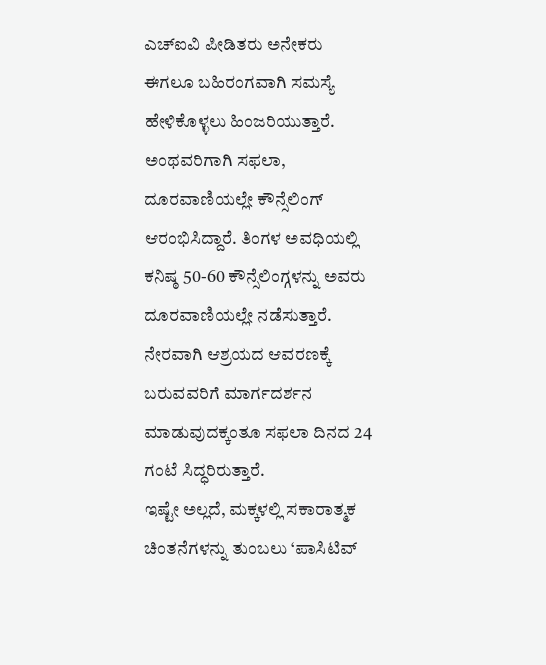ಎಚ್ಐವಿ ಪೀಡಿತರು ಅನೇಕರು ಈಗಲೂ ಬಹಿರಂಗವಾಗಿ ಸಮಸ್ಯೆ ಹೇಳಿಕೊಳ್ಳಲು ಹಿಂಜರಿಯುತ್ತಾರೆ. ಅಂಥವರಿಗಾಗಿ ಸಫಲಾ, ದೂರವಾಣಿಯಲ್ಲೇ ಕೌನ್ಸೆಲಿಂಗ್ ಆರಂಭಿಸಿದ್ದಾರೆ. ತಿಂಗಳ ಅವಧಿಯಲ್ಲಿ ಕನಿಷ್ಠ 50-60 ಕೌನ್ಸೆಲಿಂಗ್ಗಳನ್ನು ಅವರು ದೂರವಾಣಿಯಲ್ಲೇ ನಡೆಸುತ್ತಾರೆ. ನೇರವಾಗಿ ಆಶ್ರಯದ ಆವರಣಕ್ಕೆ ಬರುವವರಿಗೆ ಮಾರ್ಗದರ್ಶನ ಮಾಡುವುದಕ್ಕಂತೂ ಸಫಲಾ ದಿನದ 24 ಗಂಟೆ ಸಿದ್ಧರಿರುತ್ತಾರೆ.
ಇಷ್ಟೇ ಅಲ್ಲದೆ, ಮಕ್ಕಳಲ್ಲಿ ಸಕಾರಾತ್ಮಕ ಚಿಂತನೆಗಳನ್ನು ತುಂಬಲು ‘ಪಾಸಿಟಿವ್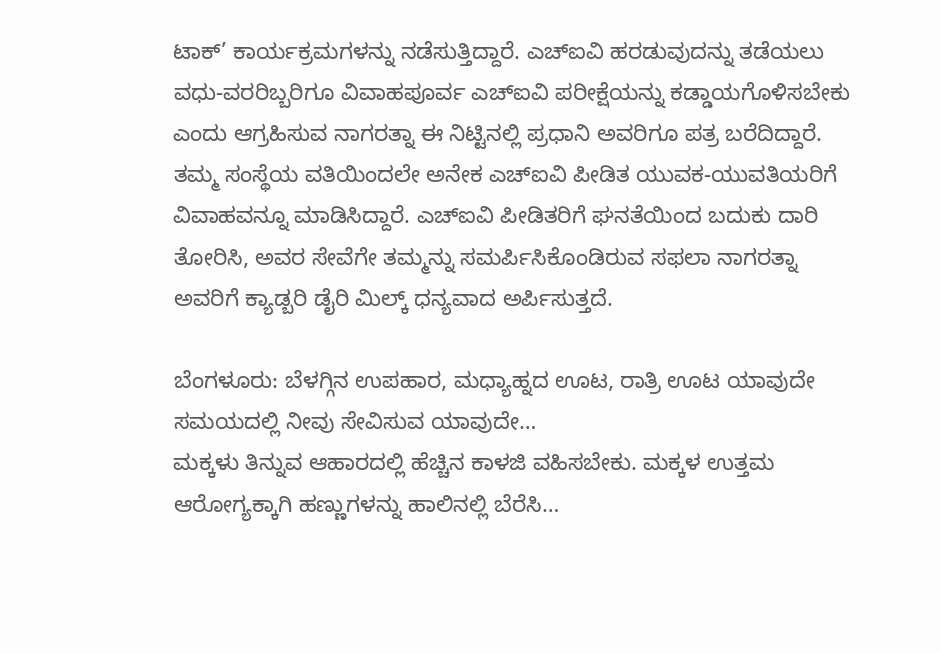ಟಾಕ್’ ಕಾರ್ಯಕ್ರಮಗಳನ್ನು ನಡೆಸುತ್ತಿದ್ದಾರೆ. ಎಚ್ಐವಿ ಹರಡುವುದನ್ನು ತಡೆಯಲು ವಧು-ವರರಿಬ್ಬರಿಗೂ ವಿವಾಹಪೂರ್ವ ಎಚ್ಐವಿ ಪರೀಕ್ಷೆಯನ್ನು ಕಡ್ಡಾಯಗೊಳಿಸಬೇಕು ಎಂದು ಆಗ್ರಹಿಸುವ ನಾಗರತ್ನಾ ಈ ನಿಟ್ಟಿನಲ್ಲಿ ಪ್ರಧಾನಿ ಅವರಿಗೂ ಪತ್ರ ಬರೆದಿದ್ದಾರೆ.
ತಮ್ಮ ಸಂಸ್ಥೆಯ ವತಿಯಿಂದಲೇ ಅನೇಕ ಎಚ್ಐವಿ ಪೀಡಿತ ಯುವಕ-ಯುವತಿಯರಿಗೆ ವಿವಾಹವನ್ನೂ ಮಾಡಿಸಿದ್ದಾರೆ. ಎಚ್ಐವಿ ಪೀಡಿತರಿಗೆ ಘನತೆಯಿಂದ ಬದುಕು ದಾರಿ ತೋರಿಸಿ, ಅವರ ಸೇವೆಗೇ ತಮ್ಮನ್ನು ಸಮರ್ಪಿಸಿಕೊಂಡಿರುವ ಸಫಲಾ ನಾಗರತ್ನಾ ಅವರಿಗೆ ಕ್ಯಾಡ್ಬರಿ ಡೈರಿ ಮಿಲ್ಕ್ ಧನ್ಯವಾದ ಅರ್ಪಿಸುತ್ತದೆ.

ಬೆಂಗಳೂರು: ಬೆಳಗ್ಗಿನ ಉಪಹಾರ, ಮಧ್ಯಾಹ್ನದ ಊಟ, ರಾತ್ರಿ ಊಟ ಯಾವುದೇ ಸಮಯದಲ್ಲಿ ನೀವು ಸೇವಿಸುವ ಯಾವುದೇ…
ಮಕ್ಕಳು ತಿನ್ನುವ ಆಹಾರದಲ್ಲಿ ಹೆಚ್ಚಿನ ಕಾಳಜಿ ವಹಿಸಬೇಕು. ಮಕ್ಕಳ ಉತ್ತಮ ಆರೋಗ್ಯಕ್ಕಾಗಿ ಹಣ್ಣುಗಳನ್ನು ಹಾಲಿನಲ್ಲಿ ಬೆರೆಸಿ…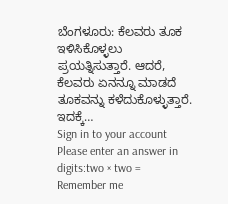ಬೆಂಗಳೂರು: ಕೆಲವರು ತೂಕ ಇಳಿಸಿಕೊಳ್ಳಲು ಪ್ರಯತ್ನಿಸುತ್ತಾರೆ. ಆದರೆ, ಕೆಲವರು ಏನನ್ನೂ ಮಾಡದೆ ತೂಕವನ್ನು ಕಳೆದುಕೊಳ್ಳುತ್ತಾರೆ. ಇದಕ್ಕೆ…
Sign in to your account
Please enter an answer in digits:two × two =
Remember me